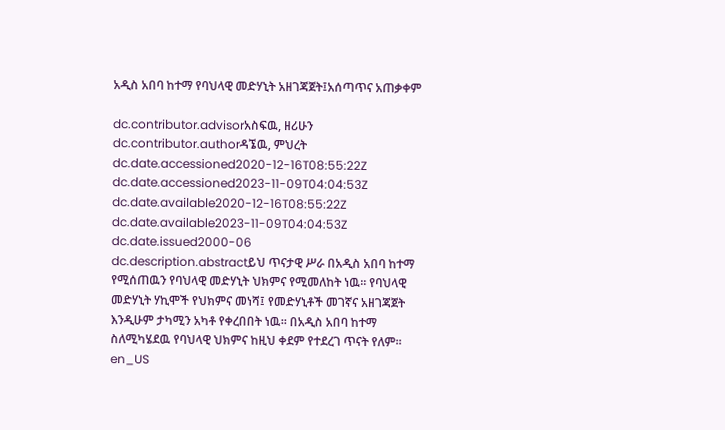አዲስ አበባ ከተማ የባህላዊ መድሃኒት አዘገጃጀት፤አሰጣጥና አጠቃቀም

dc.contributor.advisorአስፍዉ, ዘሪሁን
dc.contributor.authorዳኜዉ, ምህረት
dc.date.accessioned2020-12-16T08:55:22Z
dc.date.accessioned2023-11-09T04:04:53Z
dc.date.available2020-12-16T08:55:22Z
dc.date.available2023-11-09T04:04:53Z
dc.date.issued2000-06
dc.description.abstractይህ ጥናታዊ ሥራ በአዲስ አበባ ከተማ የሚሰጠዉን የባህላዊ መድሃኒት ህክምና የሚመለከት ነዉ፡፡ የባህላዊ መድሃኒት ሃኪሞች የህክምና መነሻ፤ የመድሃኒቶች መገኛና አዘገጃጀት እንዲሁም ታካሚን አካቶ የቀረበበት ነዉ፡፡ በአዲስ አበባ ከተማ ስለሚካሄደዉ የባህላዊ ህክምና ከዚህ ቀደም የተደረገ ጥናት የለም፡፡en_US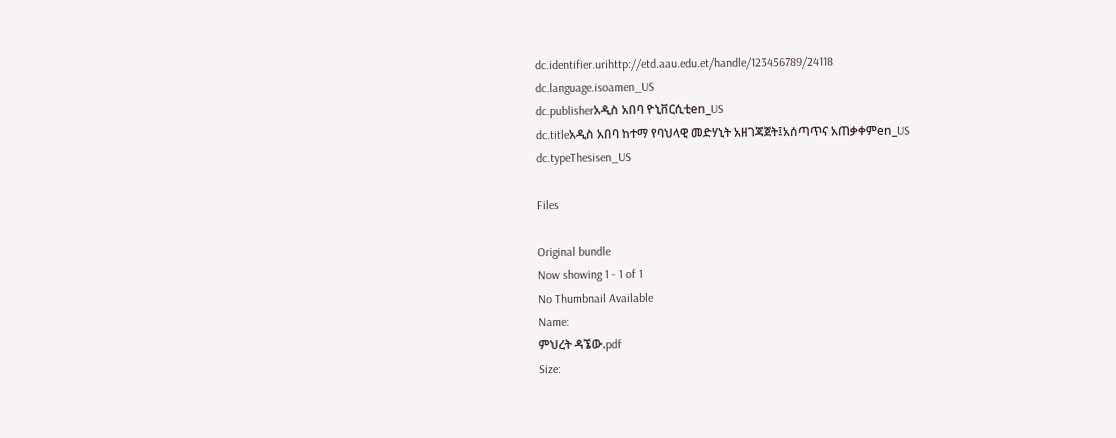dc.identifier.urihttp://etd.aau.edu.et/handle/123456789/24118
dc.language.isoamen_US
dc.publisherአዲስ አበባ ዮኒቨርሲቲen_US
dc.titleአዲስ አበባ ከተማ የባህላዊ መድሃኒት አዘገጃጀት፤አሰጣጥና አጠቃቀምen_US
dc.typeThesisen_US

Files

Original bundle
Now showing 1 - 1 of 1
No Thumbnail Available
Name:
ምህረት ዳኜው.pdf
Size: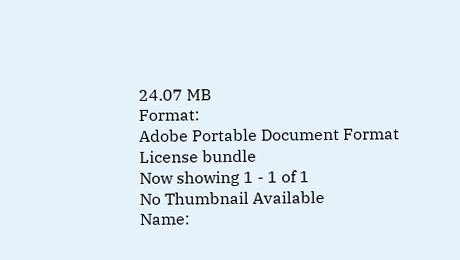24.07 MB
Format:
Adobe Portable Document Format
License bundle
Now showing 1 - 1 of 1
No Thumbnail Available
Name: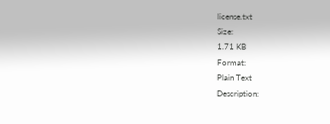license.txt
Size:
1.71 KB
Format:
Plain Text
Description: